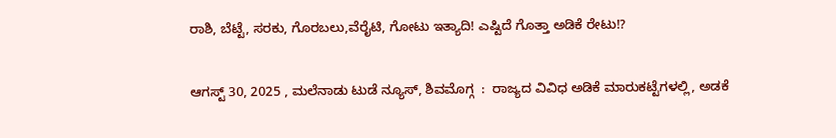ರಾಶಿ, ಬೆಟ್ಟೆ, ಸರಕು, ಗೊರಬಲು,ವೆರೈಟಿ, ಗೋಟು ಇತ್ಯಾದಿ! ಎಷ್ಟಿದೆ ಗೊತ್ತಾ ಅಡಿಕೆ ರೇಟು!?

ಆಗಸ್ಟ್ 30, 2025 , ಮಲೆನಾಡು ಟುಡೆ ನ್ಯೂಸ್, ಶಿವಮೊಗ್ಗ  :  ರಾಜ್ಯದ ವಿವಿಧ ಅಡಿಕೆ ಮಾರುಕಟ್ಟೆಗಳಲ್ಲಿ, ಅಡಕೆ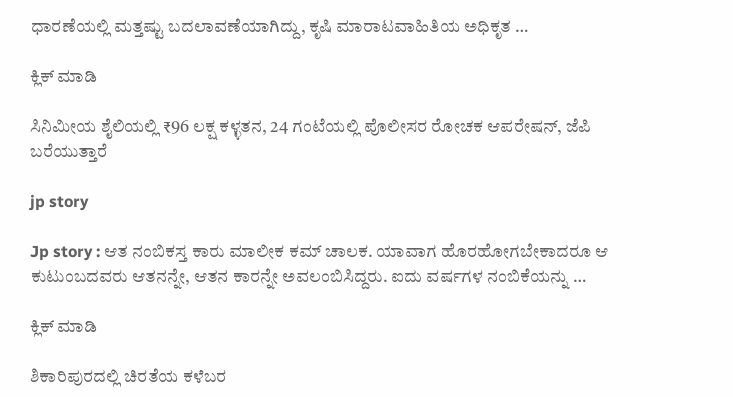ಧಾರಣೆಯಲ್ಲಿ ಮತ್ತಷ್ಟು ಬದಲಾವಣೆಯಾಗಿದ್ದು, ಕೃಷಿ ಮಾರಾಟವಾಹಿತಿಯ ಅಧಿಕೃತ …

ಕ್ಲಿಕ್ ಮಾಡಿ

ಸಿನಿಮೀಯ ಶೈಲಿಯಲ್ಲಿ ₹96 ಲಕ್ಷ ಕಳ್ಳತನ, 24 ಗಂಟೆಯಲ್ಲಿ ಪೊಲೀಸರ ರೋಚಕ ಆಪರೇಷನ್, ಜೆಪಿ ಬರೆಯುತ್ತಾರೆ

jp story

Jp story : ಆತ ನಂಬಿಕಸ್ತ ಕಾರು ಮಾಲೀಕ ಕಮ್ ಚಾಲಕ. ಯಾವಾಗ ಹೊರಹೋಗಬೇಕಾದರೂ ಆ ಕುಟುಂಬದವರು ಆತನನ್ನೇ, ಆತನ ಕಾರನ್ನೇ ಅವಲಂಬಿಸಿದ್ದರು. ಐದು ವರ್ಷಗಳ ನಂಬಿಕೆಯನ್ನು …

ಕ್ಲಿಕ್ ಮಾಡಿ

ಶಿಕಾರಿಪುರದಲ್ಲಿ ಚಿರತೆಯ ಕಳೆಬರ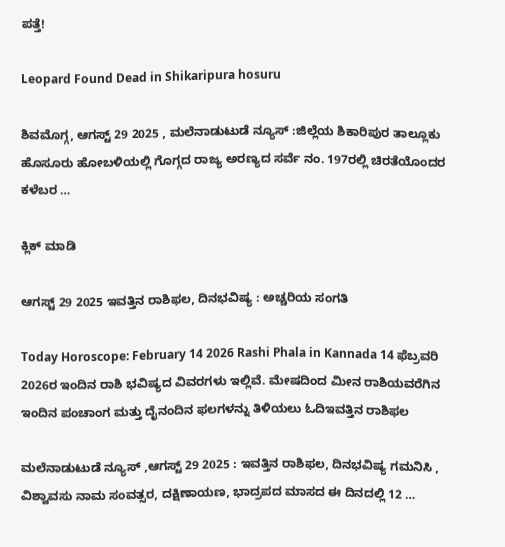ಪತ್ತೆ!

Leopard Found Dead in Shikaripura hosuru

ಶಿವಮೊಗ್ಗ, ಆಗಸ್ಟ್ 29 2025 , ಮಲೆನಾಡುಟುಡೆ ನ್ಯೂಸ್ :ಜಿಲ್ಲೆಯ ಶಿಕಾರಿಪುರ ತಾಲ್ಲೂಕು  ಹೊಸೂರು ಹೋಬಳಿಯಲ್ಲಿ ಗೊಗ್ಗದ ರಾಜ್ಯ ಅರಣ್ಯದ ಸರ್ವೆ ನಂ. 197ರಲ್ಲಿ ಚಿರತೆಯೊಂದರ ಕಳೆಬರ …

ಕ್ಲಿಕ್ ಮಾಡಿ

ಆಗಸ್ಟ್ 29 2025 ಇವತ್ತಿನ ರಾಶಿಫಲ, ದಿನಭವಿಷ್ಯ : ಅಚ್ಚರಿಯ ಸಂಗತಿ

Today Horoscope: February 14 2026 Rashi Phala in Kannada 14 ಫೆಬ್ರವರಿ 2026ರ ಇಂದಿನ ರಾಶಿ ಭವಿಷ್ಯದ ವಿವರಗಳು ಇಲ್ಲಿವೆ. ಮೇಷದಿಂದ ಮೀನ ರಾಶಿಯವರೆಗಿನ ಇಂದಿನ ಪಂಚಾಂಗ ಮತ್ತು ದೈನಂದಿನ ಫಲಗಳನ್ನು ತಿಳಿಯಲು ಓದಿಇವತ್ತಿನ ರಾಶಿಫಲ

ಮಲೆನಾಡುಟುಡೆ ನ್ಯೂಸ್ ,ಆಗಸ್ಟ್ 29 2025 : ಇವತ್ತಿನ ರಾಶಿಫಲ, ದಿನಭವಿಷ್ಯ ಗಮನಿಸಿ , ವಿಶ್ವಾವಸು ನಾಮ ಸಂವತ್ಸರ, ದಕ್ಷಿಣಾಯಣ, ಭಾದ್ರಪದ ಮಾಸದ ಈ ದಿನದಲ್ಲಿ 12 …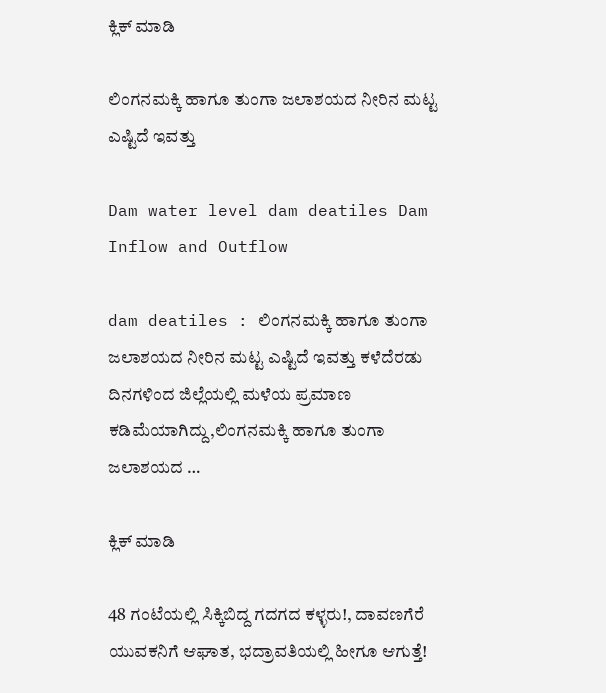ಕ್ಲಿಕ್ ಮಾಡಿ

ಲಿಂಗನಮಕ್ಕಿ ಹಾಗೂ ತುಂಗಾ ಜಲಾಶಯದ ನೀರಿನ ಮಟ್ಟ ಎಷ್ಟಿದೆ ಇವತ್ತು

Dam water level dam deatiles Dam Inflow and Outflow

dam deatiles : ಲಿಂಗನಮಕ್ಕಿ ಹಾಗೂ ತುಂಗಾ ಜಲಾಶಯದ ನೀರಿನ ಮಟ್ಟ ಎಷ್ಟಿದೆ ಇವತ್ತು ಕಳೆದೆರಡು ದಿನಗಳಿಂದ ಜಿಲ್ಲೆಯಲ್ಲಿ ಮಳೆಯ ಪ್ರಮಾಣ ಕಡಿಮೆಯಾಗಿದ್ದು,ಲಿಂಗನಮಕ್ಕಿ ಹಾಗೂ ತುಂಗಾ ಜಲಾಶಯದ …

ಕ್ಲಿಕ್ ಮಾಡಿ

48 ಗಂಟೆಯಲ್ಲಿ ಸಿಕ್ಕಿಬಿದ್ದ ಗದಗದ ಕಳ್ಳರು!, ದಾವಣಗೆರೆ ಯುವಕನಿಗೆ ಆಘಾತ, ಭದ್ರಾವತಿಯಲ್ಲಿ ಹೀಗೂ ಆಗುತ್ತೆ!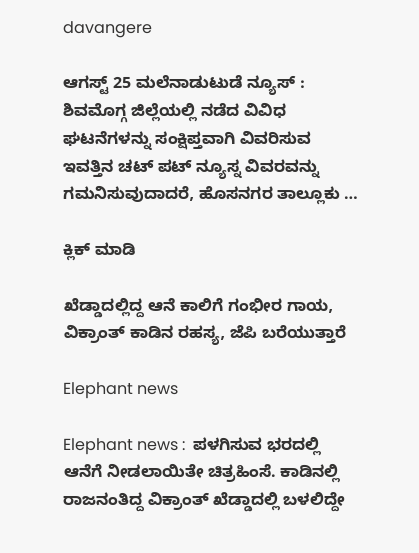davangere

ಆಗಸ್ಟ್ 25 ಮಲೆನಾಡುಟುಡೆ ನ್ಯೂಸ್ : ಶಿವಮೊಗ್ಗ ಜಿಲ್ಲೆಯಲ್ಲಿ ನಡೆದ ವಿವಿಧ ಘಟನೆಗಳನ್ನು ಸಂಕ್ಷಿಪ್ತವಾಗಿ ವಿವರಿಸುವ ಇವತ್ತಿನ ಚಟ್ ಪಟ್ ನ್ಯೂಸ್ನ ವಿವರವನ್ನು ಗಮನಿಸುವುದಾದರೆ, ಹೊಸನಗರ ತಾಲ್ಲೂಕು …

ಕ್ಲಿಕ್ ಮಾಡಿ

ಖೆಡ್ಡಾದಲ್ಲಿದ್ದ ಆನೆ ಕಾಲಿಗೆ ಗಂಭೀರ ಗಾಯ, ವಿಕ್ರಾಂತ್ ಕಾಡಿನ ರಹಸ್ಯ, ಜೆಪಿ ಬರೆಯುತ್ತಾರೆ

Elephant news

Elephant news :  ಪಳಗಿಸುವ ಭರದಲ್ಲಿ ಆನೆಗೆ ನೀಡಲಾಯಿತೇ ಚಿತ್ರಹಿಂಸೆ. ಕಾಡಿನಲ್ಲಿ ರಾಜನಂತಿದ್ದ ವಿಕ್ರಾಂತ್ ಖೆಡ್ಡಾದಲ್ಲಿ ಬಳಲಿದ್ದೇ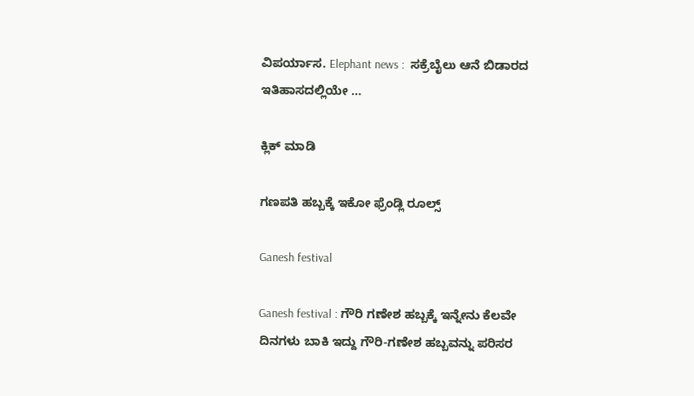ವಿಪರ್ಯಾಸ. Elephant news :  ಸಕ್ರೆಬೈಲು ಆನೆ ಬಿಡಾರದ ಇತಿಹಾಸದಲ್ಲಿಯೇ …

ಕ್ಲಿಕ್ ಮಾಡಿ

ಗಣಪತಿ ಹಬ್ಬಕ್ಕೆ ಇಕೋ ಫ್ರೆಂಡ್ಲಿ ರೂಲ್ಸ್

Ganesh festival

Ganesh festival : ಗೌರಿ ಗಣೇಶ ಹಬ್ಬಕ್ಕೆ ಇನ್ನೇನು ಕೆಲವೇ ದಿನಗಳು ಬಾಕಿ ಇದ್ದು ಗೌರಿ-ಗಣೇಶ ಹಬ್ಬವನ್ನು ಪರಿಸರ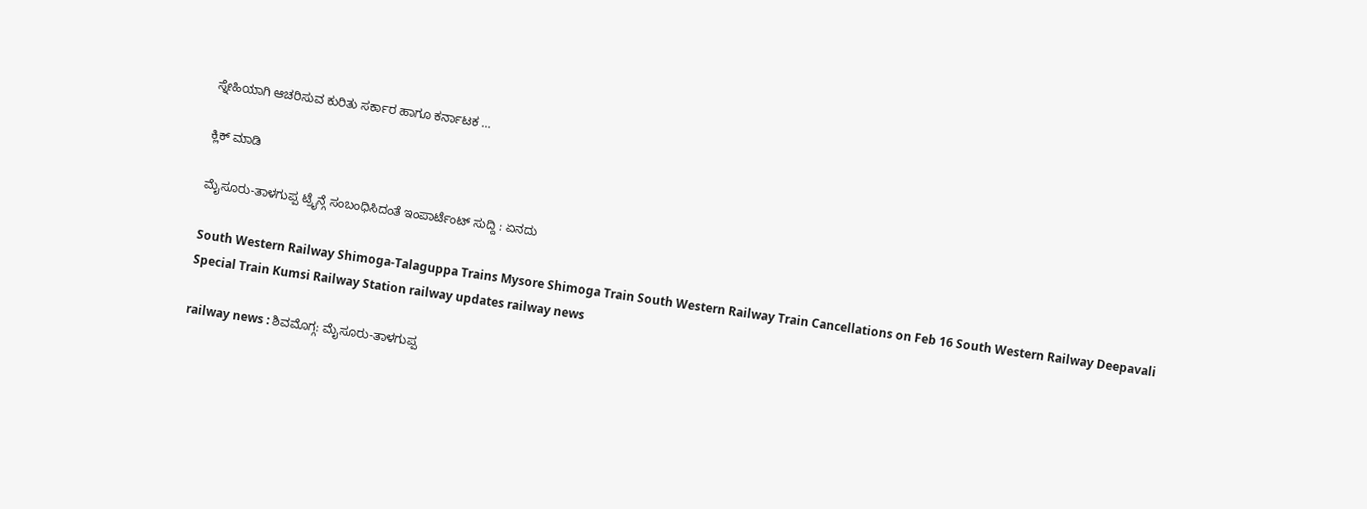ಸ್ನೇಹಿಯಾಗಿ ಆಚರಿಸುವ ಕುರಿತು ಸರ್ಕಾರ ಹಾಗೂ ಕರ್ನಾಟಕ …

ಕ್ಲಿಕ್ ಮಾಡಿ

ಮೈಸೂರು-ತಾಳಗುಪ್ಪ ಟ್ರೈನ್ಗೆ ಸಂಬಂಧಿಸಿದಂತೆ ಇಂಪಾರ್ಟೆಂಟ್ ಸುದ್ದಿ : ಏನದು

South Western Railway Shimoga-Talaguppa Trains Mysore Shimoga Train South Western Railway Train Cancellations on Feb 16 South Western Railway Deepavali Special Train Kumsi Railway Station railway updates railway news

railway news : ಶಿವಮೊಗ್ಗ: ಮೈಸೂರು-ತಾಳಗುಪ್ಪ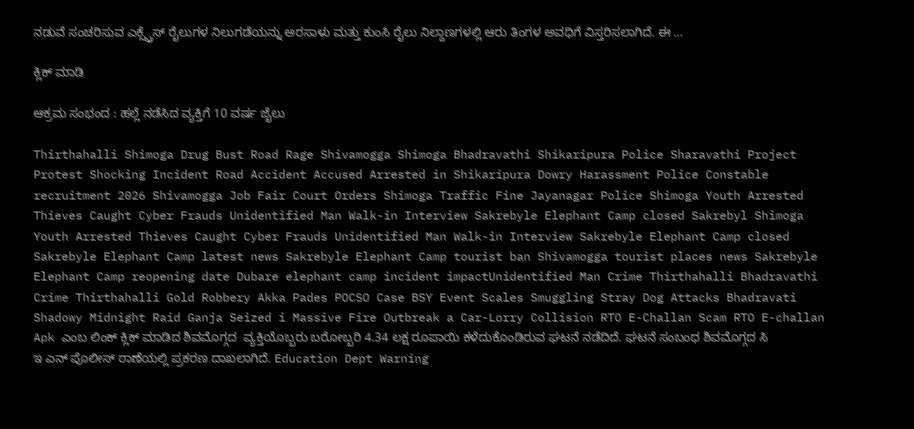ನಡುವೆ ಸಂಚರಿಸುವ ಎಕ್ಸ್ಪ್ರೆಸ್ ರೈಲುಗಳ ನಿಲುಗಡೆಯನ್ನು ಅರಸಾಳು ಮತ್ತು ಕುಂಸಿ ರೈಲು ನಿಲ್ದಾಣಗಳಲ್ಲಿ ಆರು ತಿಂಗಳ ಅವಧಿಗೆ ವಿಸ್ತರಿಸಲಾಗಿದೆ. ಈ …

ಕ್ಲಿಕ್ ಮಾಡಿ

ಆಕ್ರಮ ಸಂಭಂದ : ಹಲ್ಲೆ ನಡೆಸಿದ ವ್ಯಕ್ತಿಗೆ 10 ವರ್ಷ ಜೈಲು

Thirthahalli Shimoga Drug Bust Road Rage Shivamogga Shimoga Bhadravathi Shikaripura Police Sharavathi Project Protest Shocking Incident Road Accident Accused Arrested in Shikaripura Dowry Harassment Police Constable recruitment 2026 Shivamogga Job Fair Court Orders Shimoga Traffic Fine Jayanagar Police Shimoga Youth Arrested Thieves Caught Cyber Frauds Unidentified Man Walk-in Interview Sakrebyle Elephant Camp closed Sakrebyl Shimoga Youth Arrested Thieves Caught Cyber Frauds Unidentified Man Walk-in Interview Sakrebyle Elephant Camp closed Sakrebyle Elephant Camp latest news Sakrebyle Elephant Camp tourist ban Shivamogga tourist places news Sakrebyle Elephant Camp reopening date Dubare elephant camp incident impactUnidentified Man Crime Thirthahalli Bhadravathi Crime Thirthahalli Gold Robbery Akka Pades POCSO Case BSY Event Scales Smuggling Stray Dog Attacks Bhadravati Shadowy Midnight Raid Ganja Seized i Massive Fire Outbreak a Car-Lorry Collision RTO E-Challan Scam RTO E-challan Apk ಎಂಬ ಲಿಂಕ್ ಕ್ಲಿಕ್ ಮಾಡಿದ ಶಿವಮೊಗ್ಗದ  ವ್ಯಕ್ತಿಯೊಬ್ಬರು ಬರೋಬ್ಬರಿ 4.34 ಲಕ್ಷ ರೂಪಾಯಿ ಕಳೆದುಕೊಂಡಿರುವ ಘಟನೆ ನಡೆದಿದೆ. ಘಟನೆ ಸಂಬಂಧ ಶಿವಮೊಗ್ಗದ ಸಿ ಇ ಎನ್ ಪೊಲೀಸ್ ಠಾಣೆಯಲ್ಲಿ ಪ್ರಕರಣ ದಾಖಲಾಗಿದೆ. Education Dept Warning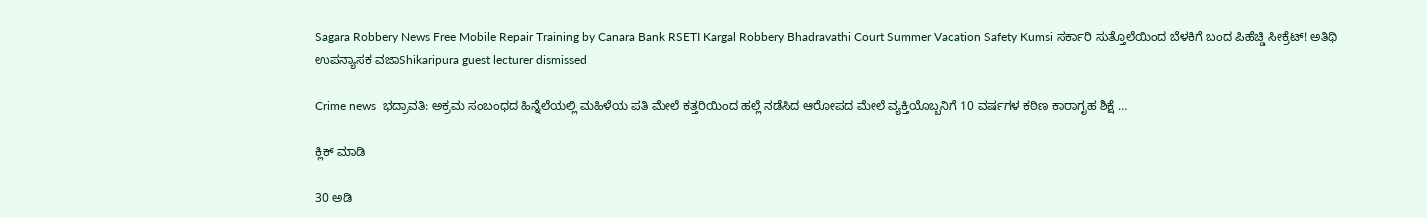Sagara Robbery News Free Mobile Repair Training by Canara Bank RSETI Kargal Robbery Bhadravathi Court Summer Vacation Safety Kumsi ಸರ್ಕಾರಿ ಸುತ್ತೊಲೆಯಿಂದ ಬೆಳಕಿಗೆ ಬಂದ ಪಿಹೆಚ್ಡಿ ಸೀಕ್ರೆಟ್! ಅತಿಥಿ ಉಪನ್ಯಾಸಕ ವಜಾShikaripura guest lecturer dismissed

Crime news  ಭದ್ರಾವತಿ: ಅಕ್ರಮ ಸಂಬಂಧದ ಹಿನ್ನೆಲೆಯಲ್ಲಿ ಮಹಿಳೆಯ ಪತಿ ಮೇಲೆ ಕತ್ತರಿಯಿಂದ ಹಲ್ಲೆ ನಡೆಸಿದ ಆರೋಪದ ಮೇಲೆ ವ್ಯಕ್ತಿಯೊಬ್ಬನಿಗೆ 10 ವರ್ಷಗಳ ಕಠಿಣ ಕಾರಾಗೃಹ ಶಿಕ್ಷೆ …

ಕ್ಲಿಕ್ ಮಾಡಿ

30 ಅಡಿ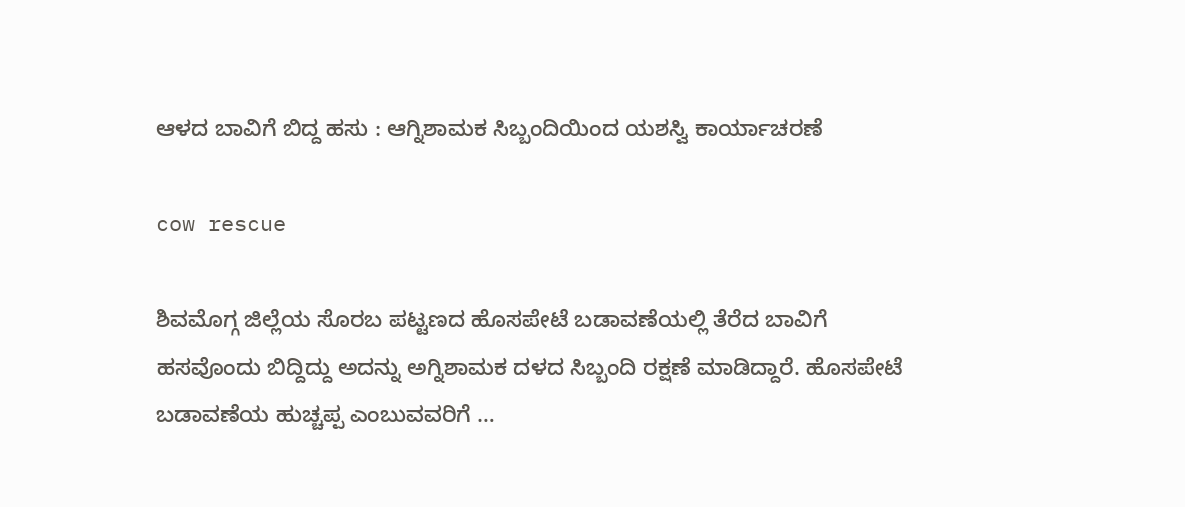ಆಳದ ಬಾವಿಗೆ ಬಿದ್ದ ಹಸು : ಆಗ್ನಿಶಾಮಕ ಸಿಬ್ಬಂದಿಯಿಂದ ಯಶಸ್ವಿ ಕಾರ್ಯಾಚರಣೆ

cow rescue

ಶಿವಮೊಗ್ಗ ಜಿಲ್ಲೆಯ ಸೊರಬ ಪಟ್ಟಣದ ಹೊಸಪೇಟೆ ಬಡಾವಣೆಯಲ್ಲಿ ತೆರೆದ ಬಾವಿಗೆ ಹಸವೊಂದು ಬಿದ್ದಿದ್ದು ಅದನ್ನು ಅಗ್ನಿಶಾಮಕ ದಳದ ಸಿಬ್ಬಂದಿ ರಕ್ಷಣೆ ಮಾಡಿದ್ದಾರೆ. ಹೊಸಪೇಟೆ ಬಡಾವಣೆಯ ಹುಚ್ಚಪ್ಪ ಎಂಬುವವರಿಗೆ …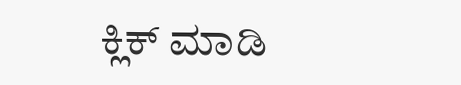ಕ್ಲಿಕ್ ಮಾಡಿ